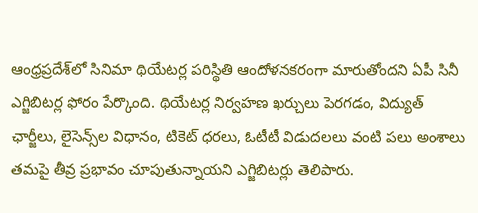ఆంధ్రప్రదేశ్‌లో సినిమా థియేటర్ల పరిస్థితి ఆందోళనకరంగా మారుతోందని ఏపీ సినీ ఎగ్జిబిటర్ల ఫోరం పేర్కొంది. థియేటర్ల నిర్వహణ ఖర్చులు పెరగడం, విద్యుత్ ఛార్జీలు, లైసెన్స్‌ల విధానం, టికెట్ ధరలు, ఓటీటీ విడుదలలు వంటి పలు అంశాలు తమపై తీవ్ర ప్రభావం చూపుతున్నాయని ఎగ్జిబిటర్లు తెలిపారు.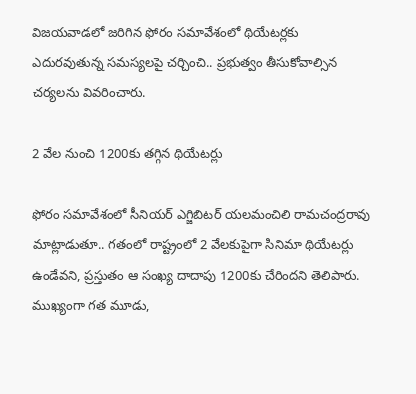విజయవాడలో జరిగిన ఫోరం సమావేశంలో థియేటర్లకు ఎదురవుతున్న సమస్యలపై చర్చించి.. ప్రభుత్వం తీసుకోవాల్సిన చర్యలను వివరించారు.

2 వేల నుంచి 1200కు తగ్గిన థియేటర్లు

ఫోరం సమావేశంలో సీనియర్ ఎగ్జిబిటర్ యలమంచిలి రామచంద్రరావు మాట్లాడుతూ.. గతంలో రాష్ట్రంలో 2 వేలకుపైగా సినిమా థియేటర్లు ఉండేవని, ప్రస్తుతం ఆ సంఖ్య దాదాపు 1200కు చేరిందని తెలిపారు. ముఖ్యంగా గత మూడు,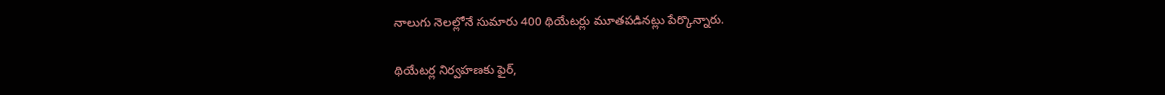నాలుగు నెలల్లోనే సుమారు 400 థియేటర్లు మూతపడినట్లు పేర్కొన్నారు.

థియేటర్ల నిర్వహణకు ఫైర్,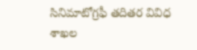సినిమాటోగ్రఫీ తదితర వివిధ శాఖల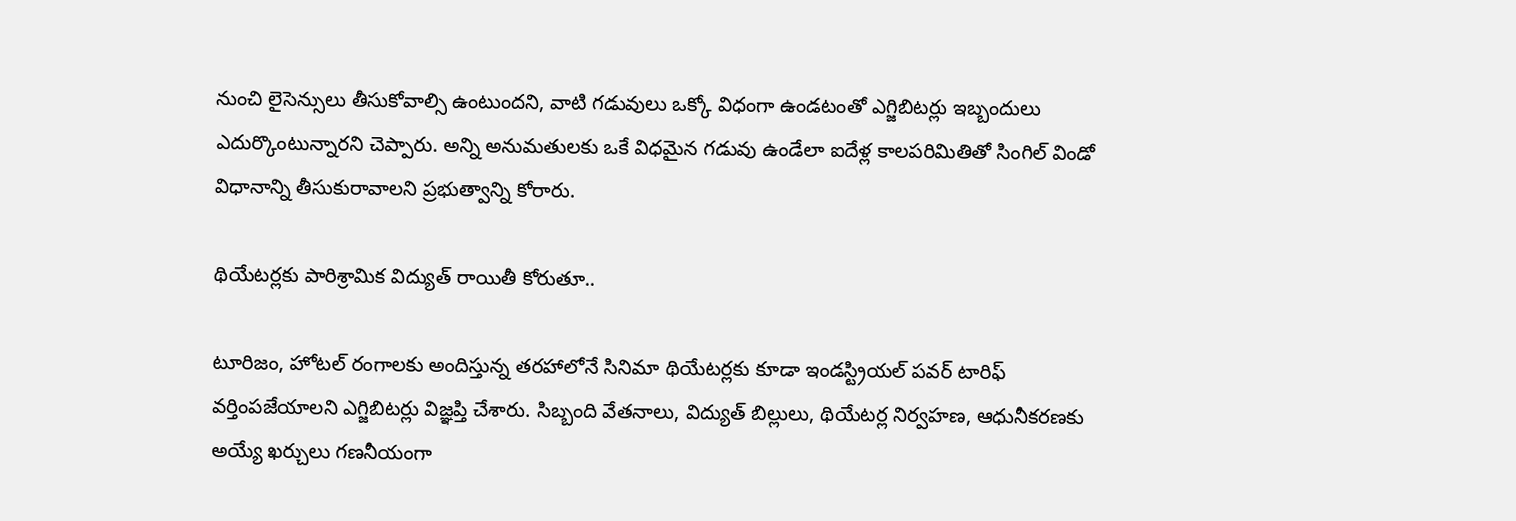నుంచి లైసెన్సులు తీసుకోవాల్సి ఉంటుందని, వాటి గడువులు ఒక్కో విధంగా ఉండటంతో ఎగ్జిబిటర్లు ఇబ్బందులు ఎదుర్కొంటున్నారని చెప్పారు. అన్ని అనుమతులకు ఒకే విధమైన గడువు ఉండేలా ఐదేళ్ల కాలపరిమితితో సింగిల్ విండో విధానాన్ని తీసుకురావాలని ప్రభుత్వాన్ని కోరారు.

థియేటర్లకు పారిశ్రామిక విద్యుత్ రాయితీ కోరుతూ..

టూరిజం, హోటల్ రంగాలకు అందిస్తున్న తరహాలోనే సినిమా థియేటర్లకు కూడా ఇండస్ట్రియల్ పవర్ టారిఫ్ వర్తింపజేయాలని ఎగ్జిబిటర్లు విజ్ఞప్తి చేశారు. సిబ్బంది వేతనాలు, విద్యుత్ బిల్లులు, థియేటర్ల నిర్వహణ, ఆధునీకరణకు అయ్యే ఖర్చులు గణనీయంగా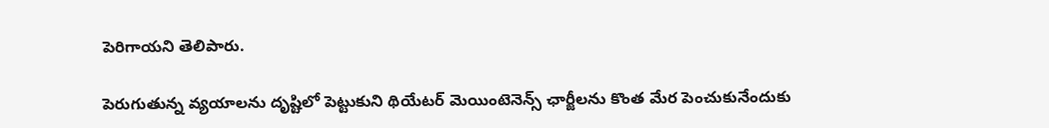పెరిగాయని తెలిపారు.

పెరుగుతున్న వ్యయాలను దృష్టిలో పెట్టుకుని థియేటర్ మెయింటెనెన్స్ ఛార్జీలను కొంత మేర పెంచుకునేందుకు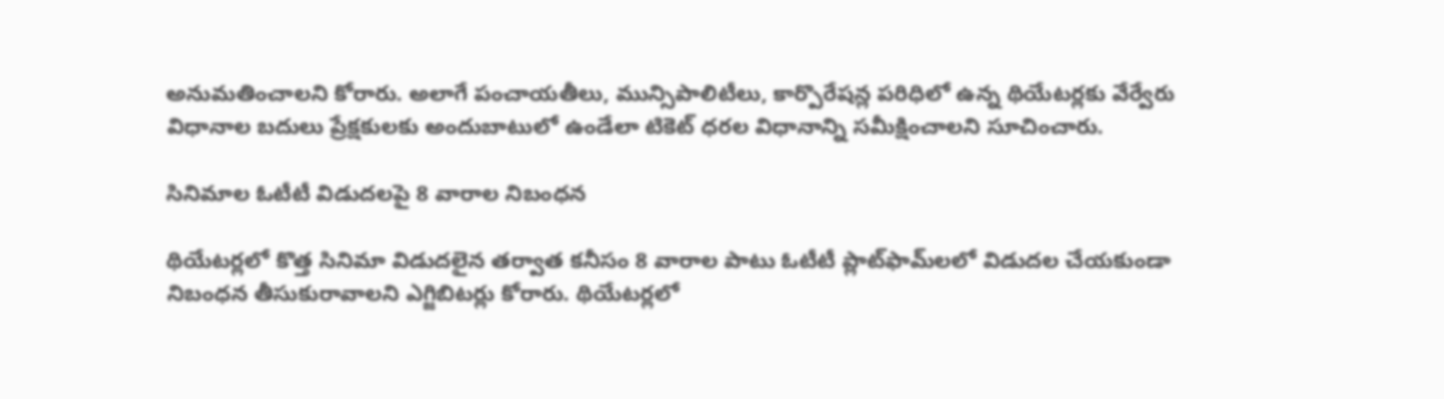అనుమతించాలని కోరారు. అలాగే పంచాయతీలు, మున్సిపాలిటీలు, కార్పొరేషన్ల పరిధిలో ఉన్న థియేటర్లకు వేర్వేరు విధానాల బదులు ప్రేక్షకులకు అందుబాటులో ఉండేలా టికెట్ ధరల విధానాన్ని సమీక్షించాలని సూచించారు.

సినిమాల ఓటీటీ విడుదలపై 8 వారాల నిబంధన

థియేటర్లలో కొత్త సినిమా విడుదలైన తర్వాత కనీసం 8 వారాల పాటు ఓటీటీ ప్లాట్‌ఫామ్‌లలో విడుదల చేయకుండా నిబంధన తీసుకురావాలని ఎగ్జిబిటర్లు కోరారు. థియేటర్లలో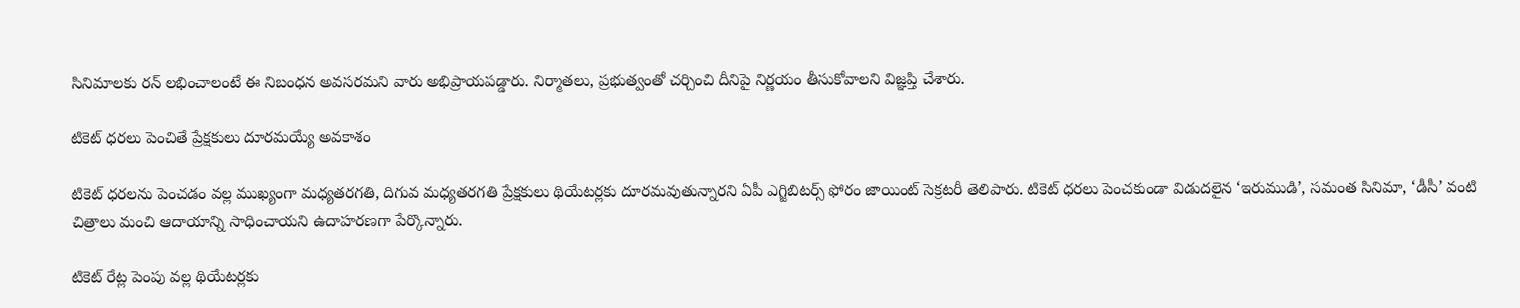సినిమాలకు రన్ లభించాలంటే ఈ నిబంధన అవసరమని వారు అభిప్రాయపడ్డారు. నిర్మాతలు, ప్రభుత్వంతో చర్చించి దీనిపై నిర్ణయం తీసుకోవాలని విజ్ఞప్తి చేశారు.

టికెట్ ధరలు పెంచితే ప్రేక్షకులు దూరమయ్యే అవకాశం

టికెట్ ధరలను పెంచడం వల్ల ముఖ్యంగా మధ్యతరగతి, దిగువ మధ్యతరగతి ప్రేక్షకులు థియేటర్లకు దూరమవుతున్నారని ఏపీ ఎగ్జిబిటర్స్ ఫోరం జాయింట్ సెక్రటరీ తెలిపారు. టికెట్ ధరలు పెంచకుండా విడుదలైన ‘ఇరుముడి’, సమంత సినిమా, ‘డీసీ’ వంటి చిత్రాలు మంచి ఆదాయాన్ని సాధించాయని ఉదాహరణగా పేర్కొన్నారు.

టికెట్ రేట్ల పెంపు వల్ల థియేటర్లకు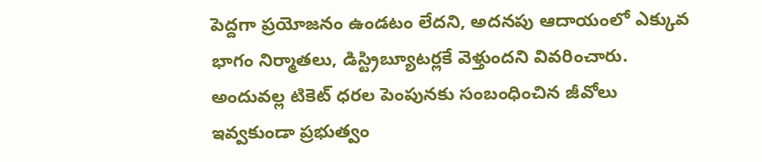పెద్దగా ప్రయోజనం ఉండటం లేదని, అదనపు ఆదాయంలో ఎక్కువ భాగం నిర్మాతలు, డిస్ట్రిబ్యూటర్లకే వెళ్తుందని వివరించారు. అందువల్ల టికెట్ ధరల పెంపునకు సంబంధించిన జీవోలు ఇవ్వకుండా ప్రభుత్వం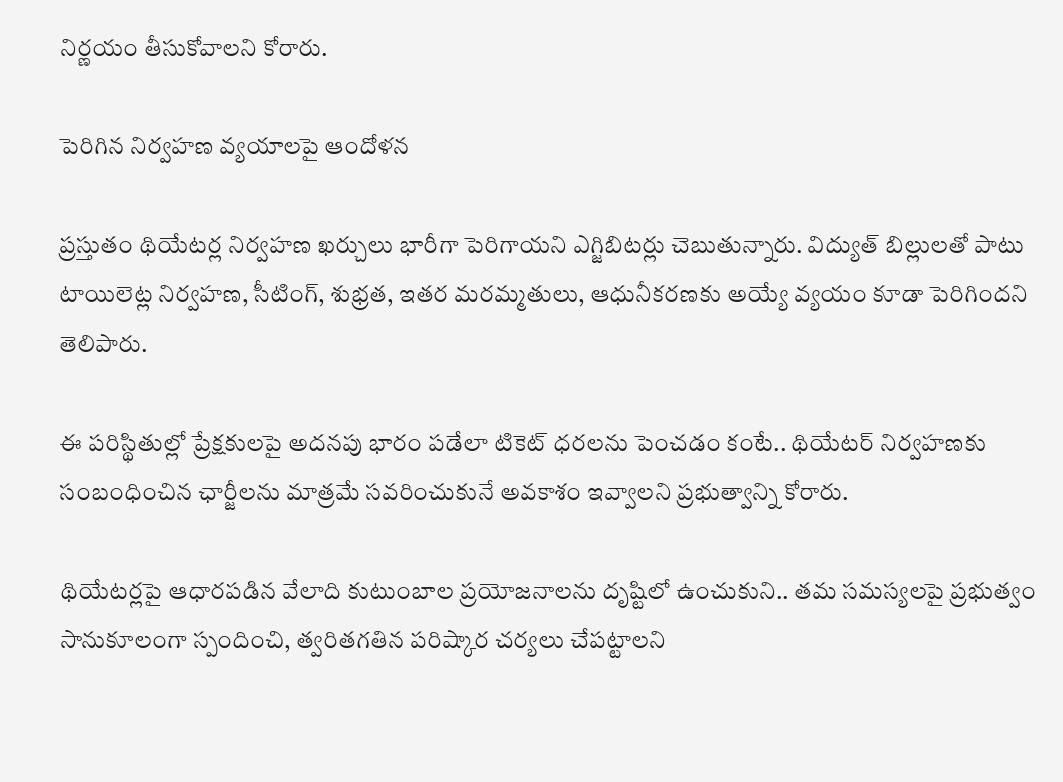నిర్ణయం తీసుకోవాలని కోరారు.

పెరిగిన నిర్వహణ వ్యయాలపై ఆందోళన

ప్రస్తుతం థియేటర్ల నిర్వహణ ఖర్చులు భారీగా పెరిగాయని ఎగ్జిబిటర్లు చెబుతున్నారు. విద్యుత్ బిల్లులతో పాటు టాయిలెట్ల నిర్వహణ, సీటింగ్, శుభ్రత, ఇతర మరమ్మతులు, ఆధునీకరణకు అయ్యే వ్యయం కూడా పెరిగిందని తెలిపారు.

ఈ పరిస్థితుల్లో ప్రేక్షకులపై అదనపు భారం పడేలా టికెట్ ధరలను పెంచడం కంటే.. థియేటర్ నిర్వహణకు సంబంధించిన ఛార్జీలను మాత్రమే సవరించుకునే అవకాశం ఇవ్వాలని ప్రభుత్వాన్ని కోరారు.

థియేటర్లపై ఆధారపడిన వేలాది కుటుంబాల ప్రయోజనాలను దృష్టిలో ఉంచుకుని.. తమ సమస్యలపై ప్రభుత్వం సానుకూలంగా స్పందించి, త్వరితగతిన పరిష్కార చర్యలు చేపట్టాలని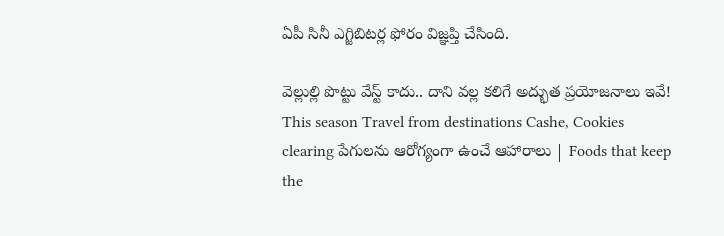ఏపీ సినీ ఎగ్జిబిటర్ల ఫోరం విజ్ఞప్తి చేసింది.

వెల్లుల్లి పొట్టు వేస్ట్ కాదు.. దాని వల్ల కలిగే అద్భుత ప్రయోజనాలు ఇవే! This season Travel from destinations Cashe, Cookies clearing పేగులను ఆరోగ్యంగా ఉంచే ఆహారాలు | Foods that keep the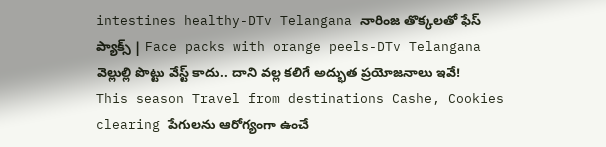intestines healthy-DTv Telangana నారింజ తొక్కలతో ఫేస్ ప్యాక్స్ | Face packs with orange peels-DTv Telangana
వెల్లుల్లి పొట్టు వేస్ట్ కాదు.. దాని వల్ల కలిగే అద్భుత ప్రయోజనాలు ఇవే! This season Travel from destinations Cashe, Cookies clearing పేగులను ఆరోగ్యంగా ఉంచే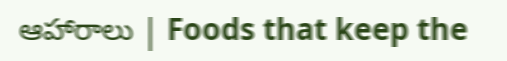ఆహారాలు | Foods that keep the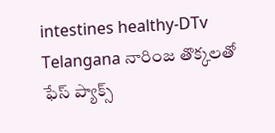intestines healthy-DTv Telangana నారింజ తొక్కలతో ఫేస్ ప్యాక్స్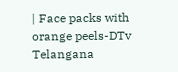| Face packs with orange peels-DTv Telangana